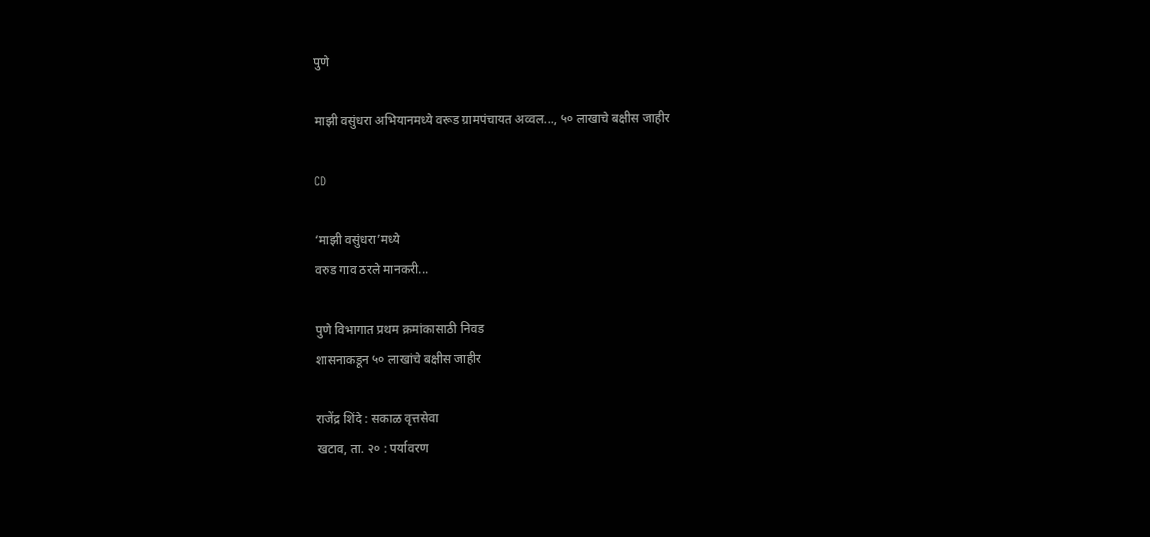पुणे

माझी वसुंधरा अभियानमध्ये वरूड ग्रामपंचायत अव्वल..., ५० लाखाचे बक्षीस जाहीर

CD

‘माझी वसुंधरा’मध्‍ये
वरुड गाव ठरले मानकरी...

पुणे विभागात प्रथम क्रमांकासाठी निवड
शासनाकडून ५० लाखांचे बक्षीस जाहीर

राजेंद्र शिंदे : सकाळ वृत्तसेवा
खटाव, ता. २० : पर्यावरण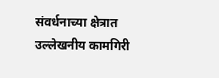संवर्धनाच्या क्षेत्रात उल्लेखनीय कामगिरी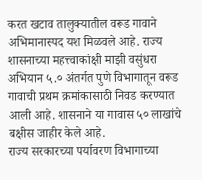करत खटाव तालुक्यातील वरूड गावाने अभिमानास्पद यश मिळवले आहे. राज्य शासनाच्या महत्त्वाकांक्षी माझी वसुंधरा अभियान ५.० अंतर्गत पुणे विभागातून वरूड गावाची प्रथम क्रमांकासाठी निवड करण्यात आली आहे. शासनाने या गावास ५० लाखांचे बक्षीस जाहीर केले आहे.
राज्य सरकारच्या पर्यावरण विभागाच्या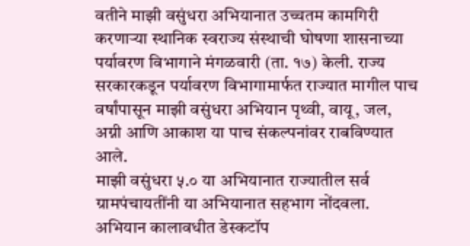वतीने माझी वसुंधरा अभियानात उच्चतम कामगिरी करणाऱ्या स्थानिक स्वराज्य संस्थाची घोषणा शासनाच्या पर्यावरण विभागाने मंगळवारी (ता. १७) केली. राज्य सरकारकडून पर्यावरण विभागामार्फत राज्यात मागील पाच वर्षांपासून माझी वसुंधरा अभियान पृथ्वी, वायू, जल, अग्नी आणि आकाश या पाच संकल्‍पनांवर राबविण्यात आले.
माझी वसुंधरा ५.० या अभियानात राज्यातील सर्व ग्रामपंचायतींनी या अभियानात सहभाग नोंदवला. अभियान कालावधीत डेस्कटॉप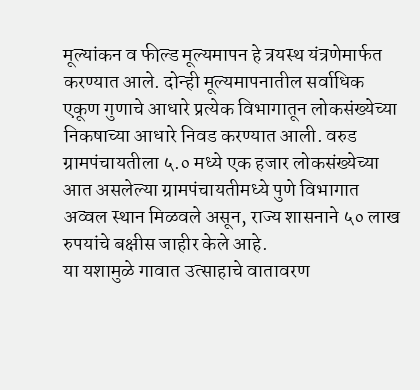मूल्यांकन व फील्ड मूल्यमापन हे त्रयस्थ यंत्रणेमार्फत करण्यात आले. दोन्ही मूल्यमापनातील सर्वाधिक एकूण गुणाचे आधारे प्रत्येक विभागातून लोकसंख्‍येच्‍या निकषाच्‍या आधारे निवड करण्यात आली. वरुड ग्रामपंचायतीला ५.० मध्ये एक हजार लोकसंख्‍येच्‍या आत असलेल्‍या ग्रामपंचायतीमध्ये पुणे विभागात अव्वल स्थान मिळवले असून, राज्य शासनाने ५० लाख रुपयांचे बक्षीस जाहीर केले आहे.
या यशामुळे गावात उत्साहाचे वातावरण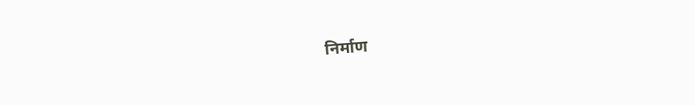निर्माण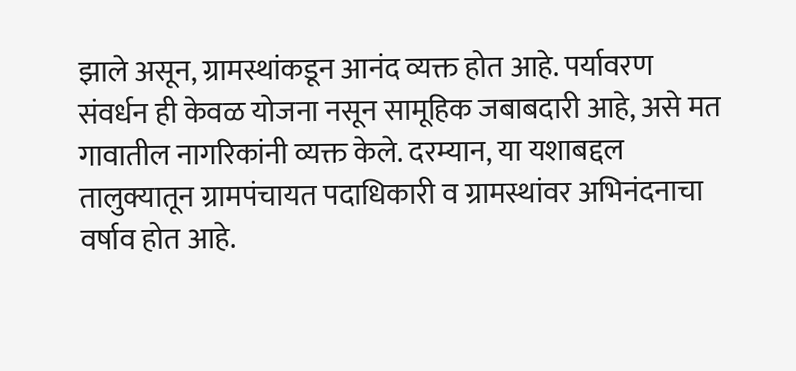झाले असून, ग्रामस्थांकडून आनंद व्यक्त होत आहे. पर्यावरण संवर्धन ही केवळ योजना नसून सामूहिक जबाबदारी आहे, असे मत गावातील नागरिकांनी व्यक्त केले. दरम्यान, या यशाबद्दल तालुक्यातून ग्रामपंचायत पदाधिकारी व ग्रामस्थांवर अभिनंदनाचा वर्षाव होत आहे.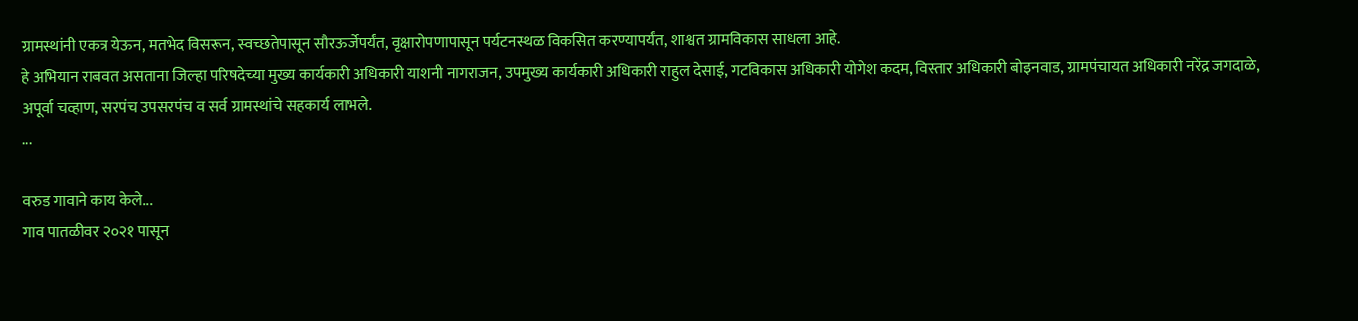ग्रामस्थांनी एकत्र येऊन, मतभेद विसरून, स्वच्छतेपासून सौरऊर्जेपर्यंत, वृक्षारोपणापासून पर्यटनस्थळ विकसित करण्यापर्यंत, शाश्वत ग्रामविकास साधला आहे.
हे अभियान राबवत असताना जिल्‍हा परिषदेच्‍या मुख्य कार्यकारी अधिकारी याशनी नागराजन, उपमुख्य कार्यकारी अधिकारी राहुल देसाई, गटविकास अधिकारी योगेश कदम, विस्तार अधिकारी बोइनवाड, ग्रामपंचायत अधिकारी नरेंद्र जगदाळे, अपूर्वा चव्हाण, सरपंच उपसरपंच व सर्व ग्रामस्थांचे सहकार्य लाभले.
...

वरुड गावाने काय केले...
गाव पातळीवर २०२१ पासून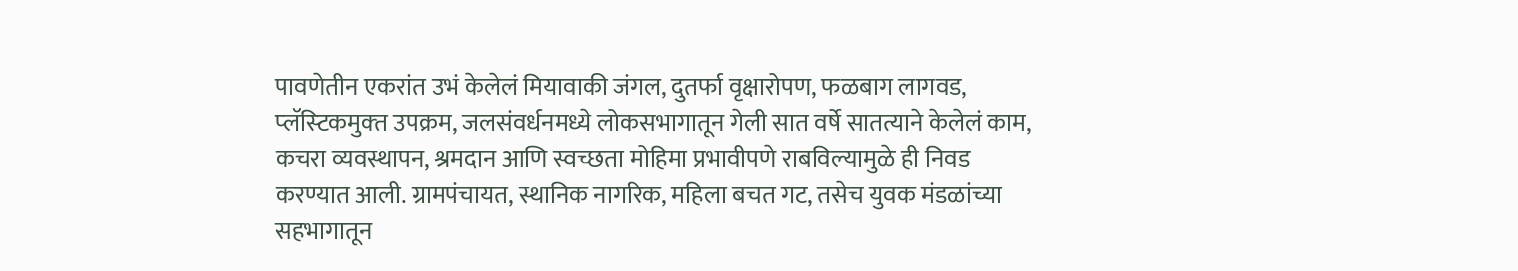पावणेतीन एकरांत उभं केलेलं मियावाकी जंगल, दुतर्फा वृक्षारोपण, फळबाग लागवड, प्‍लॅस्‍टिकमुक्‍त उपक्रम, जलसंवर्धनमध्ये लोकसभागातून गेली सात वर्षे सातत्याने केलेलं काम, कचरा व्यवस्थापन, श्रमदान आणि स्वच्छता मोहिमा प्रभावीपणे राबविल्यामुळे ही निवड करण्यात आली. ग्रामपंचायत, स्थानिक नागरिक, महिला बचत गट, तसेच युवक मंडळांच्या सहभागातून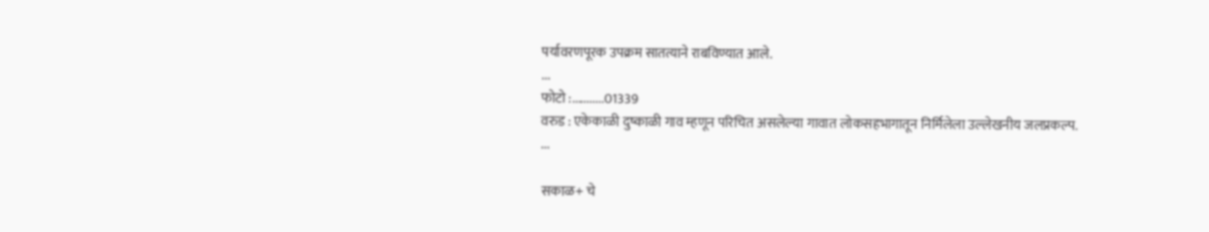पर्यावरणपूरक उपक्रम सातत्याने राबविण्यात आले.
...
फोटो :...........01339
वरुड : एकेकाळी दुष्काळी गाव म्हणून परिचित असलेल्‍या गावात लोकसहभागातून निर्मिलेला उल्‍लेखनीय जलप्रकल्‍प.
...

सकाळ+ चे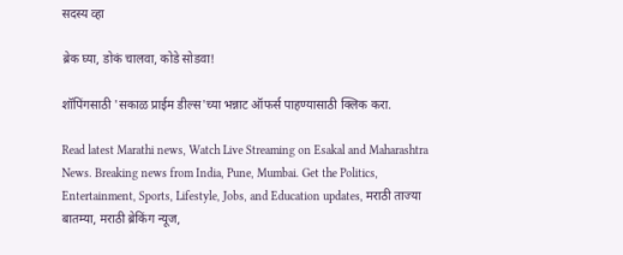सदस्य व्हा

ब्रेक घ्या, डोकं चालवा, कोडे सोडवा!

शॉपिंगसाठी 'सकाळ प्राईम डील्स'च्या भन्नाट ऑफर्स पाहण्यासाठी क्लिक करा.

Read latest Marathi news, Watch Live Streaming on Esakal and Maharashtra News. Breaking news from India, Pune, Mumbai. Get the Politics, Entertainment, Sports, Lifestyle, Jobs, and Education updates, मराठी ताज्या बातम्या, मराठी ब्रेकिंग न्यूज,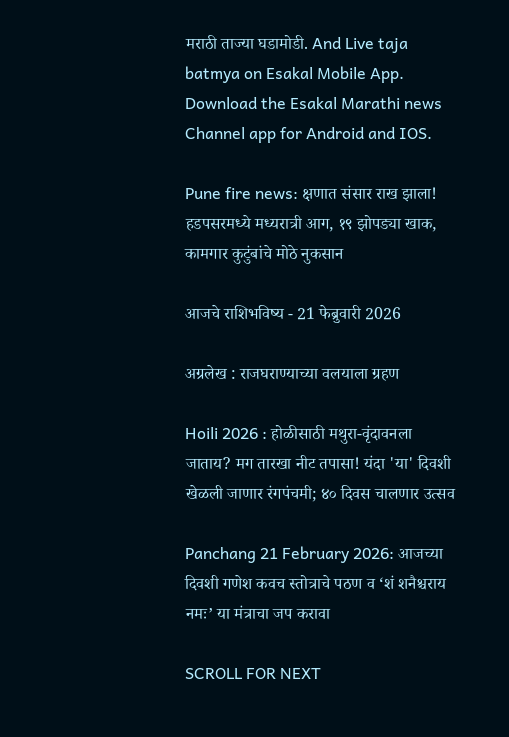मराठी ताज्या घडामोडी. And Live taja batmya on Esakal Mobile App. Download the Esakal Marathi news Channel app for Android and IOS.

Pune fire news: क्षणात संसार राख झाला! हडपसरमध्ये मध्यरात्री आग, १९ झोपड्या खाक, कामगार कुटुंबांचे मोठे नुकसान

आजचे राशिभविष्य - 21 फेब्रुवारी 2026

अग्रलेख : राजघराण्याच्या वलयाला ग्रहण

Hoili 2026 : होळीसाठी मथुरा-वृंदावनला जाताय? मग तारखा नीट तपासा! यंदा 'या' दिवशी खेळली जाणार रंगपंचमी; ४० दिवस चालणार उत्सव

Panchang 21 February 2026: आजच्या दिवशी गणेश कवच स्तोत्राचे पठण व ‘शं शनैश्चराय नमः’ या मंत्राचा जप करावा

SCROLL FOR NEXT